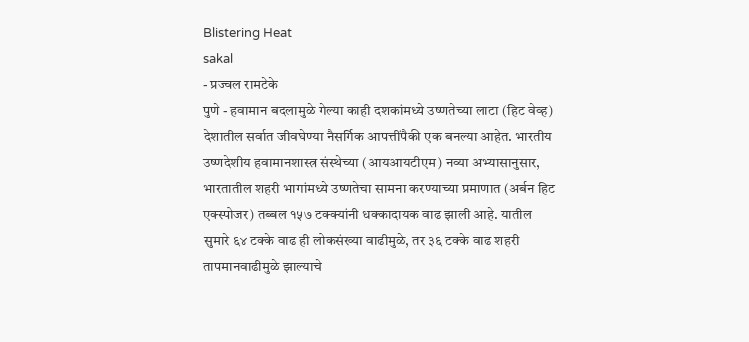Blistering Heat
sakal
- प्रज्वल रामटेके
पुणे - हवामान बदलामुळे गेल्या काही दशकांमध्ये उष्णतेच्या लाटा (हिट वेव्ह) देशातील सर्वात जीवघेण्या नैसर्गिक आपत्तींपैकी एक बनल्या आहेत. भारतीय उष्णदेशीय हवामानशास्त्र संस्थेच्या (आयआयटीएम) नव्या अभ्यासानुसार, भारतातील शहरी भागांमध्ये उष्णतेचा सामना करण्याच्या प्रमाणात (अर्बन हिट एक्स्पोजर) तब्बल १५७ टक्क्यांनी धक्कादायक वाढ झाली आहे. यातील सुमारे ६४ टक्के वाढ ही लोकसंख्या वाढीमुळे, तर ३६ टक्के वाढ शहरी तापमानवाढीमुळे झाल्याचे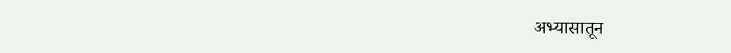अभ्यासातून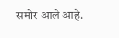समोर आले आहे.